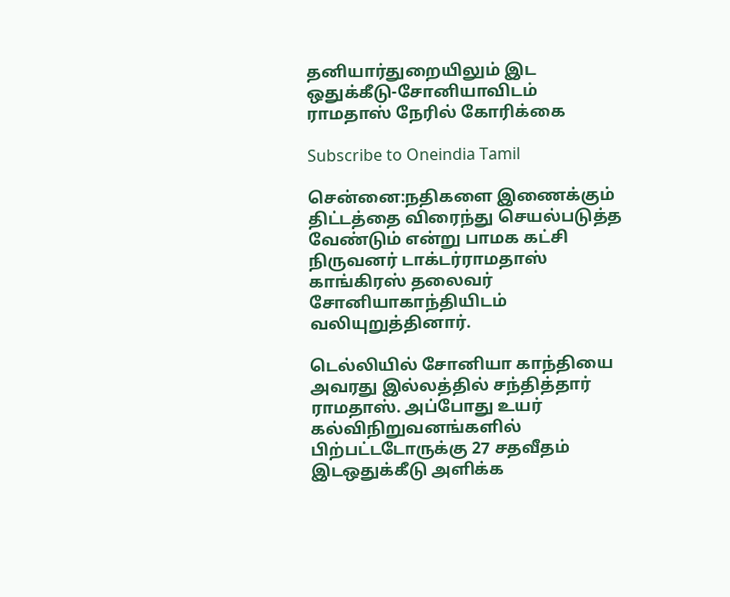தனியார்துறையிலும் இட ஒதுக்கீடு-சோனியாவிடம் ராமதாஸ் நேரில் கோரிக்கை

Subscribe to Oneindia Tamil

சென்னை:நதிகளை இணைக்கும் திட்டத்தை விரைந்து செயல்படுத்த வேண்டும் என்று பாமக கட்சி நிருவனர் டாக்டர்ராமதாஸ் காங்கிரஸ் தலைவர் சோனியாகாந்தியிடம் வலியுறுத்தினார்.

டெல்லியில் சோனியா காந்தியை அவரது இல்லத்தில் சந்தித்தார் ராமதாஸ். அப்போது உயர் கல்விநிறுவனங்களில் பிற்பட்டடோருக்கு 27 சதவீதம் இடஒதுக்கீடு அளிக்க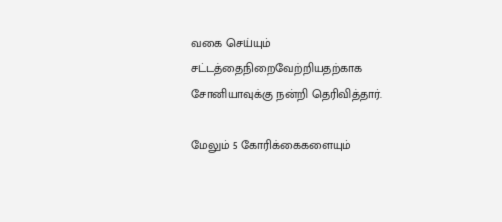வகை செய்யும் சட்டத்தைநிறைவேற்றியதற்காக சோனியாவுக்கு நன்றி தெரிவித்தார்.

மேலும் 5 கோரிக்கைகளையும்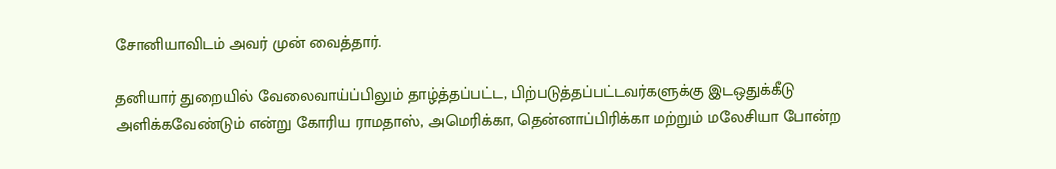சோனியாவிடம் அவர் முன் வைத்தார்.

தனியார் துறையில் வேலைவாய்ப்பிலும் தாழ்த்தப்பட்ட, பிற்படுத்தப்பட்டவர்களுக்கு இடஒதுக்கீடு அளிக்கவேண்டும் என்று கோரிய ராமதாஸ், அமெரிக்கா, தென்னாப்பிரிக்கா மற்றும் மலேசியா போன்ற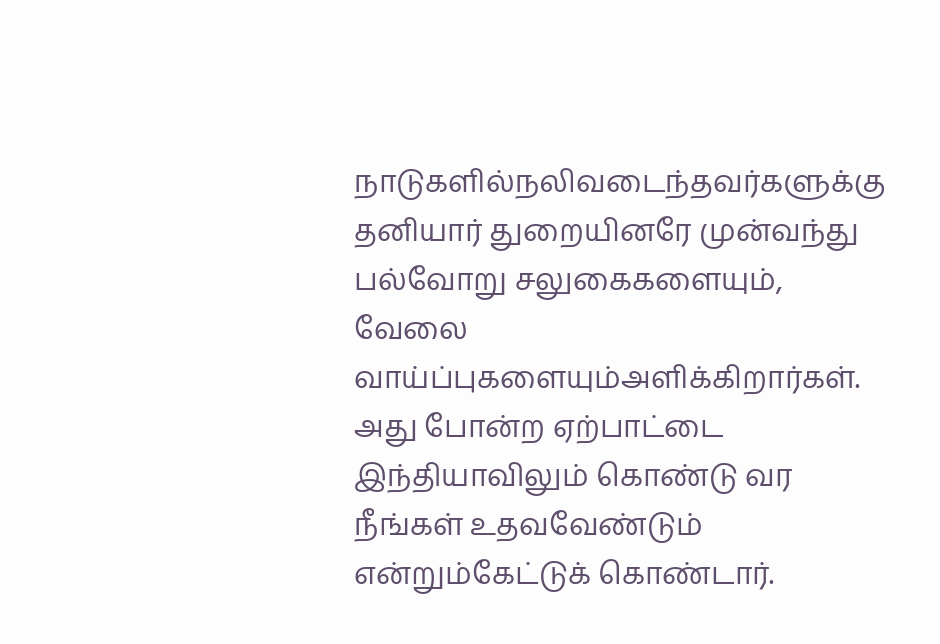நாடுகளில்நலிவடைந்தவர்களுக்கு தனியார் துறையினரே முன்வந்து பல்வோறு சலுகைகளையும், வேலை வாய்ப்புகளையும்அளிக்கிறார்கள். அது போன்ற ஏற்பாட்டை இந்தியாவிலும் கொண்டு வர நீங்கள் உதவவேண்டும் என்றும்கேட்டுக் கொண்டார்.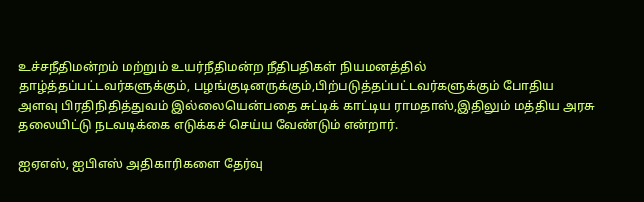உச்சநீதிமன்றம் மற்றும் உயர்நீதிமன்ற நீதிபதிகள் நியமனத்தில் தாழ்த்தப்பட்டவர்களுக்கும், பழங்குடினருக்கும்,பிற்படுத்தப்பட்டவர்களுக்கும் போதிய அளவு பிரதிநிதித்துவம் இல்லையென்பதை சுட்டிக் காட்டிய ராமதாஸ்,இதிலும் மத்திய அரசு தலையிட்டு நடவடிக்கை எடுக்கச் செய்ய வேண்டும் என்றார்.

ஐஏஎஸ், ஐபிஎஸ் அதிகாரிகளை தேர்வு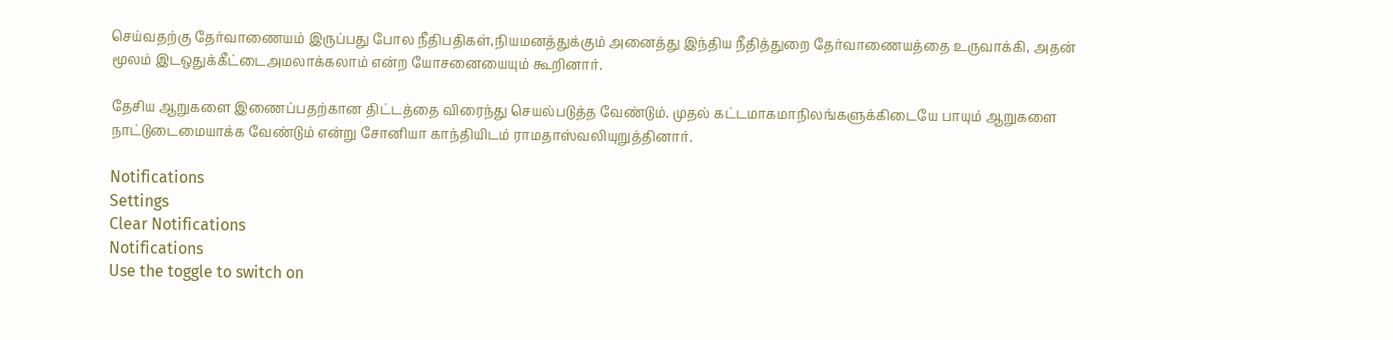செய்வதற்கு தேர்வாணையம் இருப்பது போல நீதிபதிகள்,நியமனத்துக்கும் அனைத்து இந்திய நீதித்துறை தேர்வாணையத்தை உருவாக்கி, அதன் மூலம் இடஒதுக்கீட்டைஅமலாக்கலாம் என்ற யோசனையையும் கூறினார்.

தேசிய ஆறுகளை இணைப்பதற்கான திட்டத்தை விரைந்து செயல்படுத்த வேண்டும். முதல் கட்டமாகமாநிலங்களுக்கிடையே பாயும் ஆறுகளை நாட்டுடைமையாக்க வேண்டும் என்று சோனியா காந்தியிடம் ராமதாஸ்வலியுறுத்தினார்.

Notifications
Settings
Clear Notifications
Notifications
Use the toggle to switch on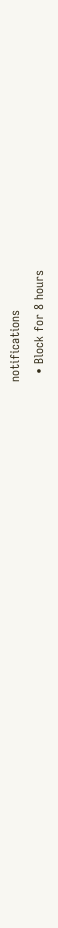notifications
  • Block for 8 hours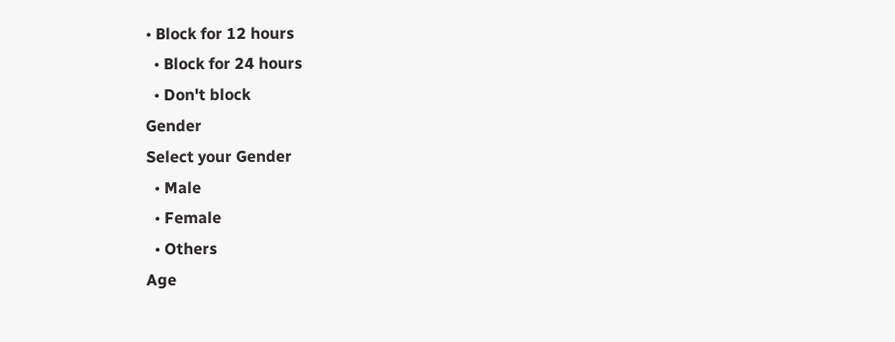• Block for 12 hours
  • Block for 24 hours
  • Don't block
Gender
Select your Gender
  • Male
  • Female
  • Others
Age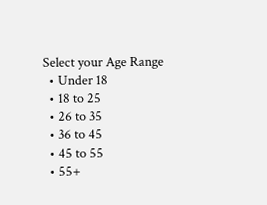Select your Age Range
  • Under 18
  • 18 to 25
  • 26 to 35
  • 36 to 45
  • 45 to 55
  • 55+